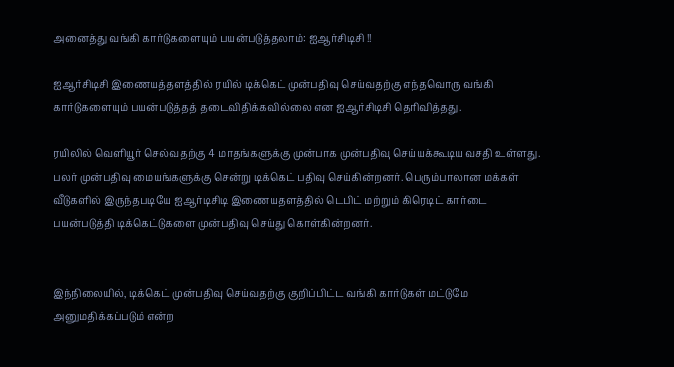அனைத்து வங்கி கார்டுகளையும் பயன்படுத்தலாம்: ஐஆர்சிடிசி !!

ஐஆர்சிடிசி இணையத்தளத்தில் ரயில் டிக்கெட் முன்பதிவு செய்வதற்கு எந்தவொரு வங்கி கார்டுகளையும் பயன்படுத்தத் தடைவிதிக்கவில்லை என ஐஆர்சிடிசி தெரிவித்தது.

ரயிலில் வெளியூர் செல்வதற்கு 4 மாதங்களுக்கு முன்பாக முன்பதிவு செய்யக்கூடிய வசதி உள்ளது. பலர் முன்பதிவு மையங்களுக்கு சென்று டிக்கெட் பதிவு செய்கின்றனர். பெரும்பாலான மக்கள் வீடுகளில் இருந்தபடியே ஐஆர்டிசிடி இணையதளத்தில் டெபிட் மற்றும் கிரெடிட் கார்டை பயன்படுத்தி டிக்கெட்டுகளை முன்பதிவு செய்து கொள்கின்றனர்.


இந்நிலையில், டிக்கெட் முன்பதிவு செய்வதற்கு குறிப்பிட்ட வங்கி கார்டுகள் மட்டுமே அனுமதிக்கப்படும் என்ற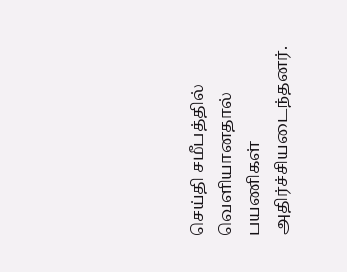செய்தி சமீபத்தில் வெளியானதால் பயணிகள் அதிர்ச்சியடைந்தனர்.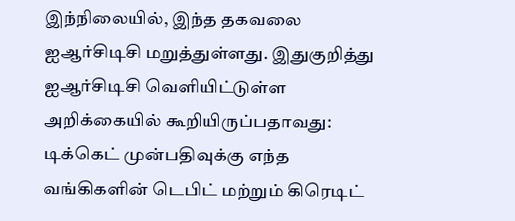இந்நிலையில், இந்த தகவலை ஐஆர்சிடிசி மறுத்துள்ளது. இதுகுறித்து ஐஆர்சிடிசி வெளியிட்டுள்ள அறிக்கையில் கூறியிருப்பதாவது: டிக்கெட் முன்பதிவுக்கு எந்த வங்கிகளின் டெபிட் மற்றும் கிரெடிட்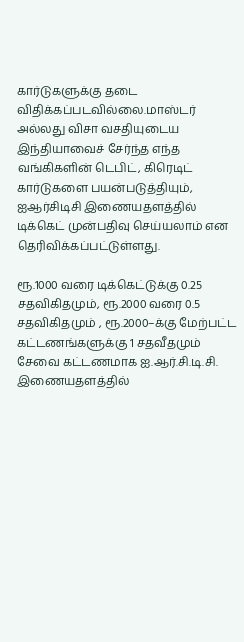கார்டுகளுக்கு தடை விதிக்கப்படவில்லை.மாஸ்டர் அல்லது விசா வசதியுடைய இந்தியாவைச் சேர்ந்த எந்த வங்கிகளின் டெபிட், கிரெடிட் கார்டுகளை பயன்படுத்தியும், ஐஆர்சிடிசி இணையதளத்தில் டிக்கெட் முன்பதிவு செய்யலாம் என தெரிவிக்கப்பட்டுள்ளது.

ரூ.1000 வரை டிக்கெட்டுக்கு 0.25 சதவிகிதமும், ரூ.2000 வரை 0.5 சதவிகிதமும் , ரூ.2000–க்கு மேற்பட்ட கட்டணங்களுக்கு 1 சதவீதமும் சேவை கட்டணமாக ஐ.ஆர்.சி.டி.சி. இணையதளத்தில்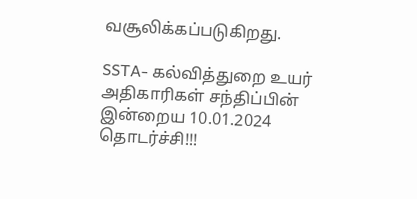வசூலிக்கப்படுகிறது.

SSTA- கல்வித்துறை உயர் அதிகாரிகள் சந்திப்பின் இன்றைய 10.01.2024 தொடர்ச்சி!!!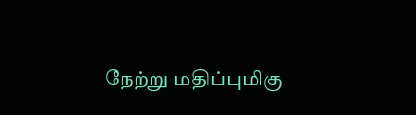நேற்று மதிப்புமிகு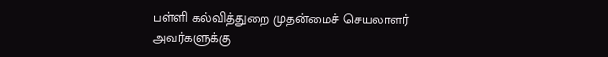பள்ளி கல்வித்துறை முதன்மைச் செயலாளர் அவர்களுக்கு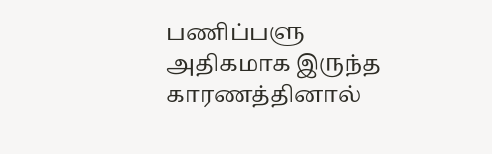பணிப்பளு அதிகமாக இருந்த காரணத்தினால்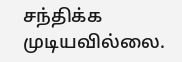சந்திக்க முடியவில்லை.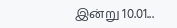இன்று 10.01...